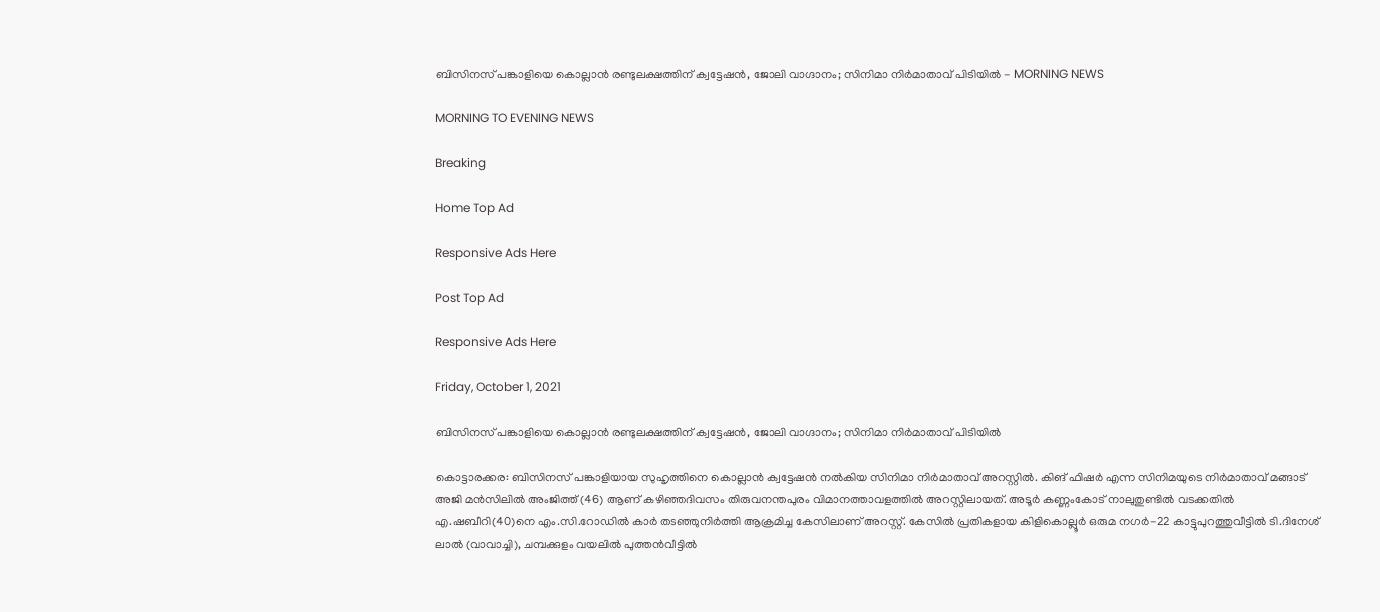ബിസിനസ് പങ്കാളിയെ കൊല്ലാന്‍ രണ്ടുലക്ഷത്തിന് ക്വട്ടേഷന്‍, ജോലി വാഗ്ദാനം; സിനിമാ നിര്‍മാതാവ് പിടിയില്‍ - MORNING NEWS

MORNING TO EVENING NEWS

Breaking

Home Top Ad

Responsive Ads Here

Post Top Ad

Responsive Ads Here

Friday, October 1, 2021

ബിസിനസ് പങ്കാളിയെ കൊല്ലാന്‍ രണ്ടുലക്ഷത്തിന് ക്വട്ടേഷന്‍, ജോലി വാഗ്ദാനം; സിനിമാ നിര്‍മാതാവ് പിടിയില്‍

കൊട്ടാരക്കര: ബിസിനസ് പങ്കാളിയായ സുഹൃത്തിനെ കൊല്ലാൻ ക്വട്ടേഷൻ നൽകിയ സിനിമാ നിർമാതാവ് അറസ്റ്റിൽ. കിങ് ഫിഷർ എന്ന സിനിമയുടെ നിർമാതാവ് മങ്ങാട് അജി മൻസിലിൽ അംജിത്ത് (46) ആണ് കഴിഞ്ഞദിവസം തിരുവനന്തപുരം വിമാനത്താവളത്തിൽ അറസ്റ്റിലായത്. അടൂർ കണ്ണംകോട് നാലുതുണ്ടിൽ വടക്കതിൽ എ.ഷബീറി(40)നെ എം.സി.റോഡിൽ കാർ തടഞ്ഞുനിർത്തി ആക്രമിച്ച കേസിലാണ് അറസ്റ്റ്. കേസിൽ പ്രതികളായ കിളികൊല്ലൂർ ഒരുമ നഗർ-22 കാട്ടുപുറത്തുവീട്ടിൽ ടി.ദിനേശ് ലാൽ (വാവാച്ചി), ചമ്പക്കുളം വയലിൽ പുത്തൻവീട്ടിൽ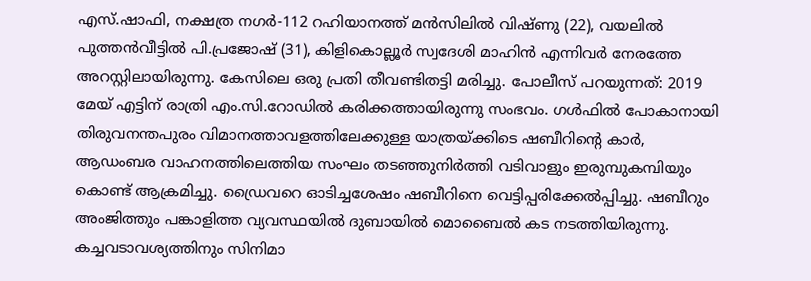എസ്.ഷാഫി, നക്ഷത്ര നഗർ-112 റഹിയാനത്ത് മൻസിലിൽ വിഷ്ണു (22), വയലിൽ പുത്തൻവീട്ടിൽ പി.പ്രജോഷ് (31), കിളികൊല്ലൂർ സ്വദേശി മാഹിൻ എന്നിവർ നേരത്തേ അറസ്റ്റിലായിരുന്നു. കേസിലെ ഒരു പ്രതി തീവണ്ടിതട്ടി മരിച്ചു. പോലീസ് പറയുന്നത്: 2019 മേയ് എട്ടിന് രാത്രി എം.സി.റോഡിൽ കരിക്കത്തായിരുന്നു സംഭവം. ഗൾഫിൽ പോകാനായി തിരുവനന്തപുരം വിമാനത്താവളത്തിലേക്കുള്ള യാത്രയ്ക്കിടെ ഷബീറിന്റെ കാർ, ആഡംബര വാഹനത്തിലെത്തിയ സംഘം തടഞ്ഞുനിർത്തി വടിവാളും ഇരുമ്പുകമ്പിയും കൊണ്ട് ആക്രമിച്ചു. ഡ്രൈവറെ ഓടിച്ചശേഷം ഷബീറിനെ വെട്ടിപ്പരിക്കേൽപ്പിച്ചു. ഷബീറും അംജിത്തും പങ്കാളിത്ത വ്യവസ്ഥയിൽ ദുബായിൽ മൊബൈൽ കട നടത്തിയിരുന്നു. കച്ചവടാവശ്യത്തിനും സിനിമാ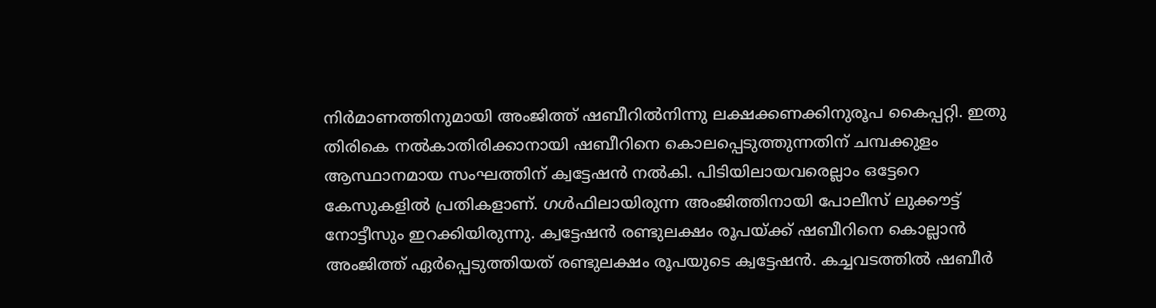നിർമാണത്തിനുമായി അംജിത്ത് ഷബീറിൽനിന്നു ലക്ഷക്കണക്കിനുരൂപ കൈപ്പറ്റി. ഇതു തിരികെ നൽകാതിരിക്കാനായി ഷബീറിനെ കൊലപ്പെടുത്തുന്നതിന് ചമ്പക്കുളം ആസ്ഥാനമായ സംഘത്തിന് ക്വട്ടേഷൻ നൽകി. പിടിയിലായവരെല്ലാം ഒട്ടേറെ കേസുകളിൽ പ്രതികളാണ്. ഗൾഫിലായിരുന്ന അംജിത്തിനായി പോലീസ് ലുക്കൗട്ട് നോട്ടീസും ഇറക്കിയിരുന്നു. ക്വട്ടേഷൻ രണ്ടുലക്ഷം രൂപയ്ക്ക് ഷബീറിനെ കൊല്ലാൻ അംജിത്ത് ഏർപ്പെടുത്തിയത് രണ്ടുലക്ഷം രൂപയുടെ ക്വട്ടേഷൻ. കച്ചവടത്തിൽ ഷബീർ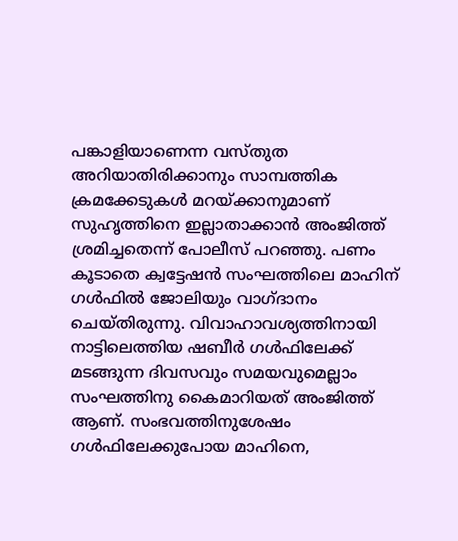പങ്കാളിയാണെന്ന വസ്തുത അറിയാതിരിക്കാനും സാമ്പത്തിക ക്രമക്കേടുകൾ മറയ്ക്കാനുമാണ് സുഹൃത്തിനെ ഇല്ലാതാക്കാൻ അംജിത്ത് ശ്രമിച്ചതെന്ന് പോലീസ് പറഞ്ഞു. പണം കൂടാതെ ക്വട്ടേഷൻ സംഘത്തിലെ മാഹിന് ഗൾഫിൽ ജോലിയും വാഗ്ദാനം ചെയ്തിരുന്നു. വിവാഹാവശ്യത്തിനായി നാട്ടിലെത്തിയ ഷബീർ ഗൾഫിലേക്ക് മടങ്ങുന്ന ദിവസവും സമയവുമെല്ലാം സംഘത്തിനു കൈമാറിയത് അംജിത്ത് ആണ്. സംഭവത്തിനുശേഷം ഗൾഫിലേക്കുപോയ മാഹിനെ,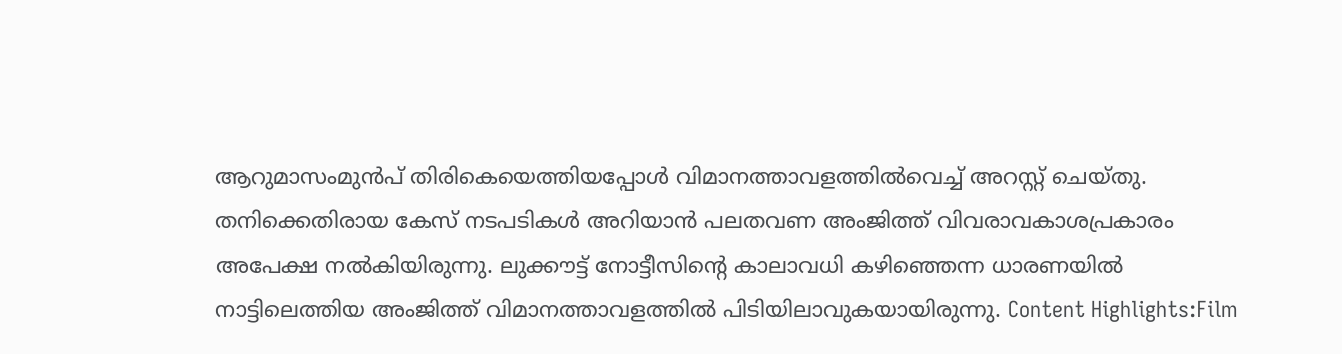ആറുമാസംമുൻപ് തിരികെയെത്തിയപ്പോൾ വിമാനത്താവളത്തിൽവെച്ച് അറസ്റ്റ് ചെയ്തു. തനിക്കെതിരായ കേസ് നടപടികൾ അറിയാൻ പലതവണ അംജിത്ത് വിവരാവകാശപ്രകാരം അപേക്ഷ നൽകിയിരുന്നു. ലുക്കൗട്ട് നോട്ടീസിന്റെ കാലാവധി കഴിഞ്ഞെന്ന ധാരണയിൽ നാട്ടിലെത്തിയ അംജിത്ത് വിമാനത്താവളത്തിൽ പിടിയിലാവുകയായിരുന്നു. Content Highlights:Film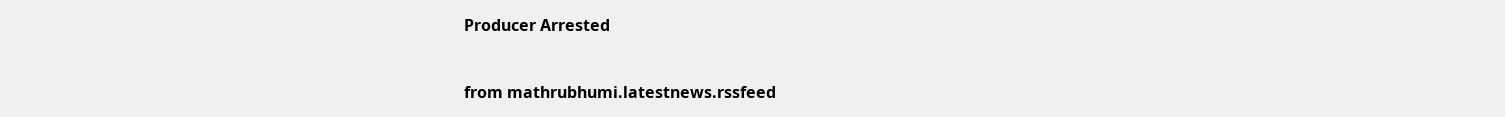Producer Arrested


from mathrubhumi.latestnews.rssfeed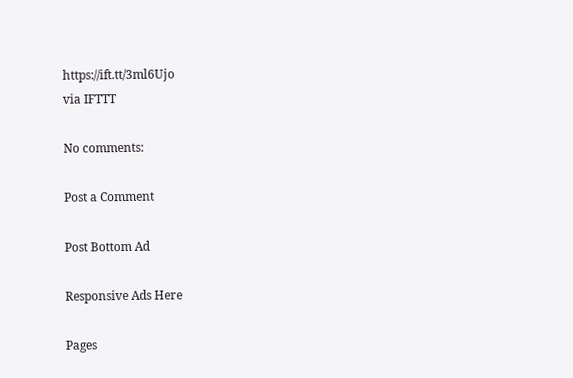https://ift.tt/3ml6Ujo
via IFTTT

No comments:

Post a Comment

Post Bottom Ad

Responsive Ads Here

Pages